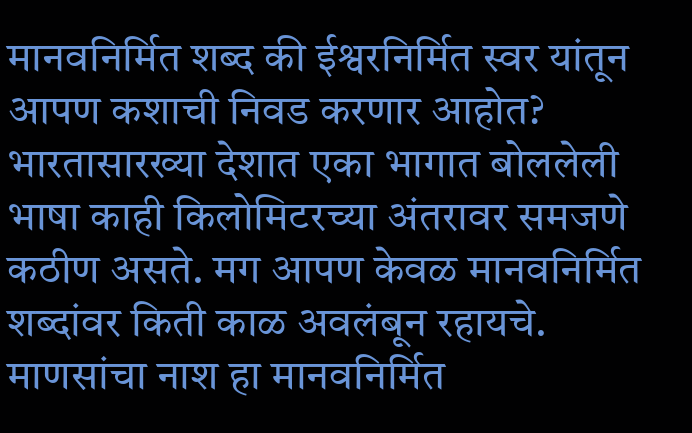मानवनिर्मित शब्द की ईश्वरनिर्मित स्वर यांतून आपण कशाची निवड करणार आहोत?
भारतासारख्या देशात एका भागात बोललेली भाषा काही किलोमिटरच्या अंतरावर समजणे कठीण असते. मग आपण केवळ मानवनिर्मित शब्दांवर किती काळ अवलंबून रहायचे. माणसांचा नाश हा मानवनिर्मित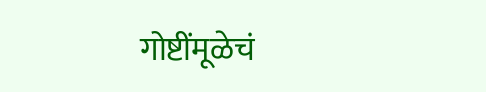गोष्टींमूळेचं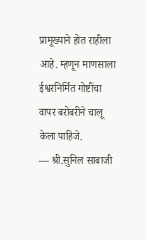प्रामूख्याने होत राहीला आहे. म्हणून माणसाला ईश्वरनिर्मित गोष्टींचा वापर बरोबरीने चालू केला पाहिजे.
— श्री.सुनिल साबाजी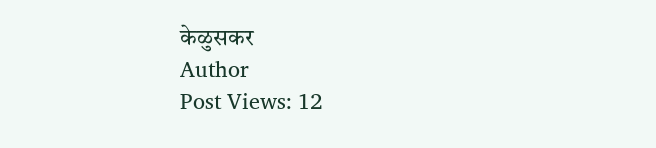केळुसकर
Author
Post Views: 12